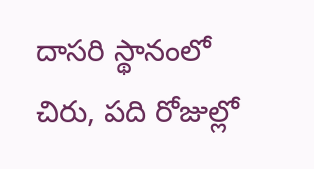దాసరి స్థానంలో చిరు, పది రోజుల్లో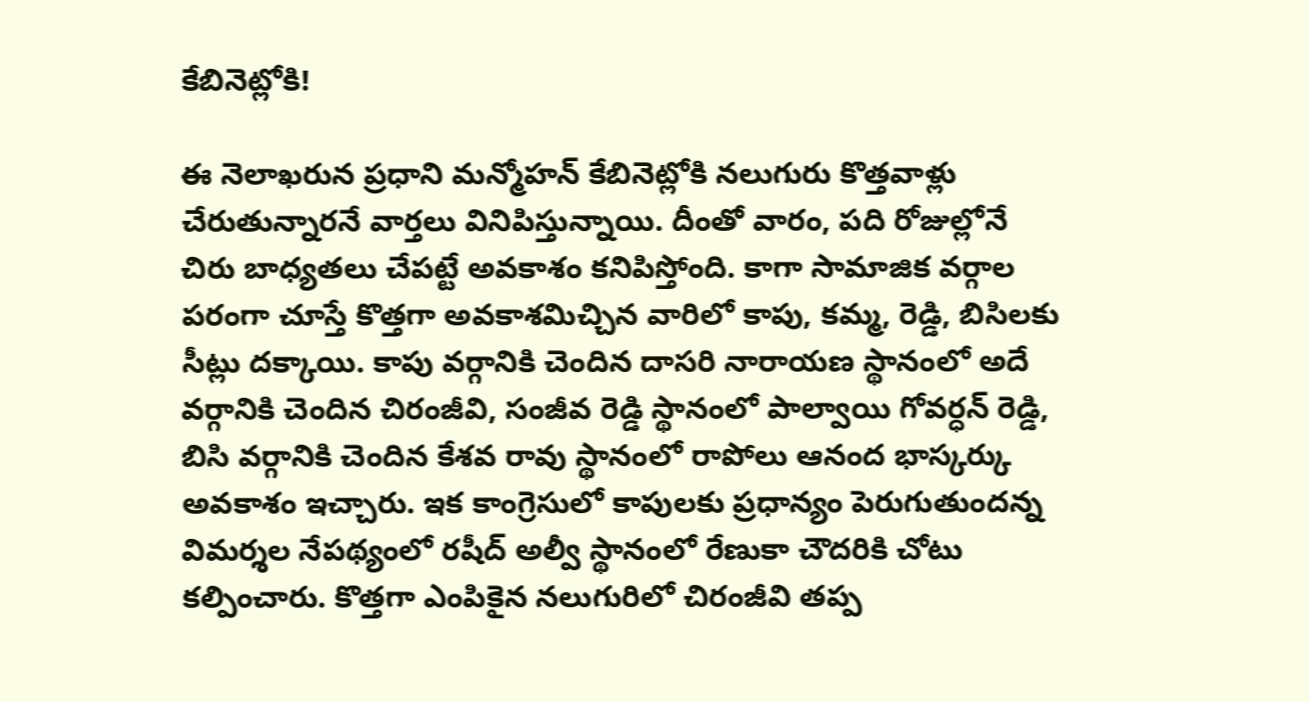కేబినెట్లోకి!

ఈ నెలాఖరున ప్రధాని మన్మోహన్ కేబినెట్లోకి నలుగురు కొత్తవాళ్లు చేరుతున్నారనే వార్తలు వినిపిస్తున్నాయి. దీంతో వారం, పది రోజుల్లోనే చిరు బాధ్యతలు చేపట్టే అవకాశం కనిపిస్తోంది. కాగా సామాజిక వర్గాల పరంగా చూస్తే కొత్తగా అవకాశమిచ్చిన వారిలో కాపు, కమ్మ, రెడ్డి, బిసిలకు సీట్లు దక్కాయి. కాపు వర్గానికి చెందిన దాసరి నారాయణ స్థానంలో అదే వర్గానికి చెందిన చిరంజీవి, సంజీవ రెడ్డి స్థానంలో పాల్వాయి గోవర్ధన్ రెడ్డి, బిసి వర్గానికి చెందిన కేశవ రావు స్థానంలో రాపోలు ఆనంద భాస్కర్కు అవకాశం ఇచ్చారు. ఇక కాంగ్రెసులో కాపులకు ప్రధాన్యం పెరుగుతుందన్న విమర్శల నేపథ్యంలో రషీద్ అల్వీ స్థానంలో రేణుకా చౌదరికి చోటు కల్పించారు. కొత్తగా ఎంపికైన నలుగురిలో చిరంజీవి తప్ప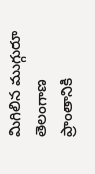మిగిలిన ముగ్గురూ తెలంగాణ ప్రాంతానికి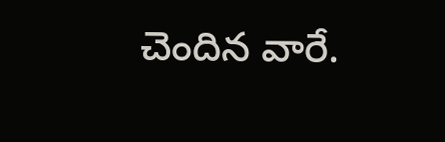చెందిన వారే.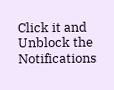Click it and Unblock the Notifications